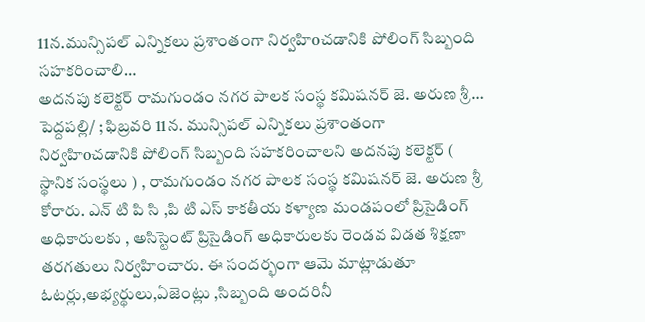11న.మున్సిపల్ ఎన్నికలు ప్రశాంతంగా నిర్వహిoచడానికి పోలింగ్ సిబ్బంది సహకరించాలి…
అదనపు కలెక్టర్ రామగుండం నగర పాలక సంస్థ కమిషనర్ జె. అరుణ శ్రీ…
పెద్దపల్లి/ ; ఫిబ్రవరి 11న. మున్సిపల్ ఎన్నికలు ప్రశాంతంగా నిర్వహిoచడానికి పోలింగ్ సిబ్బంది సహకరించాలని అదనపు కలెక్టర్ ( స్థానిక సంస్థలు ) , రామగుండం నగర పాలక సంస్థ కమిషనర్ జె. అరుణ శ్రీ కోరారు. ఎన్ టి పి సి ,పి టి ఎస్ కాకతీయ కళ్యాణ మండపంలో ప్రిసైడింగ్ అధికారులకు , అసిస్టెంట్ ప్రిసైడింగ్ అధికారులకు రెండవ విడత శిక్షణా తరగతులు నిర్వహించారు. ఈ సందర్భంగా ఆమె మాట్లాడుతూ ఓటర్లు,అభ్యర్థులు,ఏజెంట్లు ,సిబ్బంది అందరినీ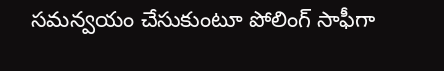సమన్వయం చేసుకుంటూ పోలింగ్ సాఫీగా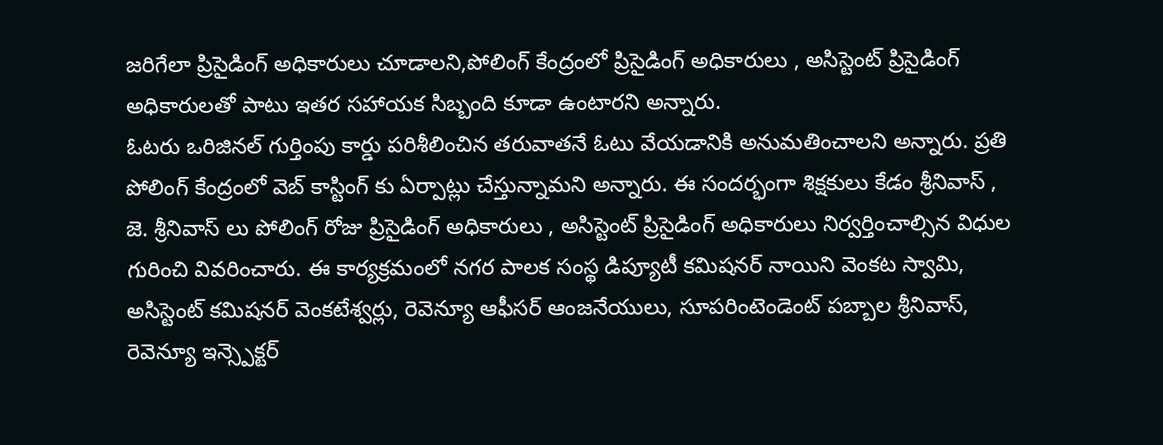జరిగేలా ప్రిసైడింగ్ అధికారులు చూడాలని,పోలింగ్ కేంద్రంలో ప్రిసైడింగ్ అధికారులు , అసిస్టెంట్ ప్రిసైడింగ్ అధికారులతో పాటు ఇతర సహాయక సిబ్బంది కూడా ఉంటారని అన్నారు.
ఓటరు ఒరిజినల్ గుర్తింపు కార్డు పరిశీలించిన తరువాతనే ఓటు వేయడానికి అనుమతించాలని అన్నారు. ప్రతి పోలింగ్ కేంద్రంలో వెబ్ కాస్టింగ్ కు ఏర్పాట్లు చేస్తున్నామని అన్నారు. ఈ సందర్భంగా శిక్షకులు కేడం శ్రీనివాస్ , జె. శ్రీనివాస్ లు పోలింగ్ రోజు ప్రిసైడింగ్ అధికారులు , అసిస్టెంట్ ప్రిసైడింగ్ అధికారులు నిర్వర్తించాల్సిన విధుల గురించి వివరించారు. ఈ కార్యక్రమంలో నగర పాలక సంస్థ డిప్యూటీ కమిషనర్ నాయిని వెంకట స్వామి, అసిస్టెంట్ కమిషనర్ వెంకటేశ్వర్లు, రెవెన్యూ ఆఫీసర్ ఆంజనేయులు, సూపరింటెండెంట్ పబ్బాల శ్రీనివాస్, రెవెన్యూ ఇన్స్పెక్టర్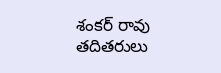శంకర్ రావు తదితరులు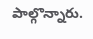పాల్గొన్నారు.